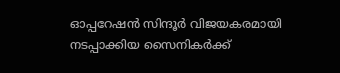ഓപ്പറേഷന്‍ സിന്ദൂര്‍ വിജയകരമായി നടപ്പാക്കിയ സൈനികര്‍ക്ക്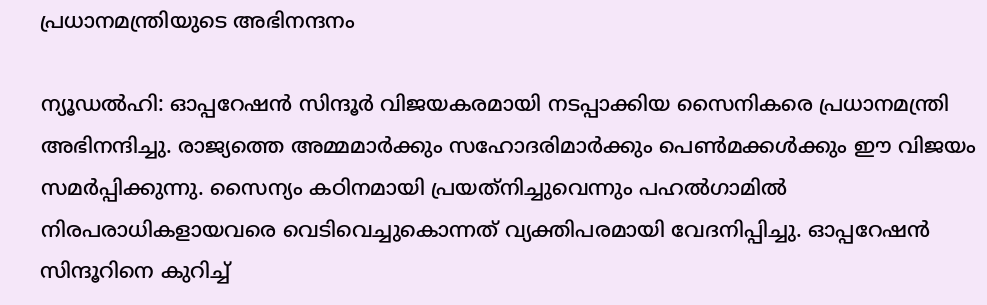പ്രധാനമന്ത്രിയുടെ അഭിനന്ദനം

ന്യൂഡല്‍ഹി: ഓപ്പറേഷന്‍ സിന്ദൂര്‍ വിജയകരമായി നടപ്പാക്കിയ സൈനികരെ പ്രധാനമന്ത്രി അഭിനന്ദിച്ചു. രാജ്യത്തെ അമ്മമാര്‍ക്കും സഹോദരിമാര്‍ക്കും പെണ്‍മക്കള്‍ക്കും ഈ വിജയം സമര്‍പ്പിക്കുന്നു. സൈന്യം കഠിനമായി പ്രയത്‌നിച്ചുവെന്നും പഹല്‍ഗാമില്‍ നിരപരാധികളായവരെ വെടിവെച്ചുകൊന്നത് വ്യക്തിപരമായി വേദനിപ്പിച്ചു. ഓപ്പറേഷന്‍ സിന്ദൂറിനെ കുറിച്ച്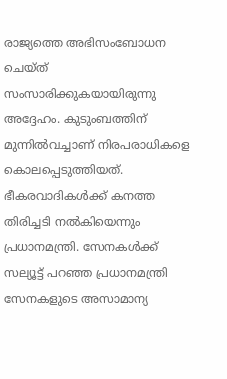രാജ്യത്തെ അഭിസംബോധന ചെയ്ത് സംസാരിക്കുകയായിരുന്നു അദ്ദേഹം. കുടുംബത്തിന് മുന്നില്‍വച്ചാണ് നിരപരാധികളെ കൊലപ്പെടുത്തിയത്. ഭീകരവാദികള്‍ക്ക് കനത്ത തിരിച്ചടി നല്‍കിയെന്നും പ്രധാനമന്ത്രി. സേനകള്‍ക്ക് സല്യൂട്ട് പറഞ്ഞ പ്രധാനമന്ത്രി സേനകളുടെ അസാമാന്യ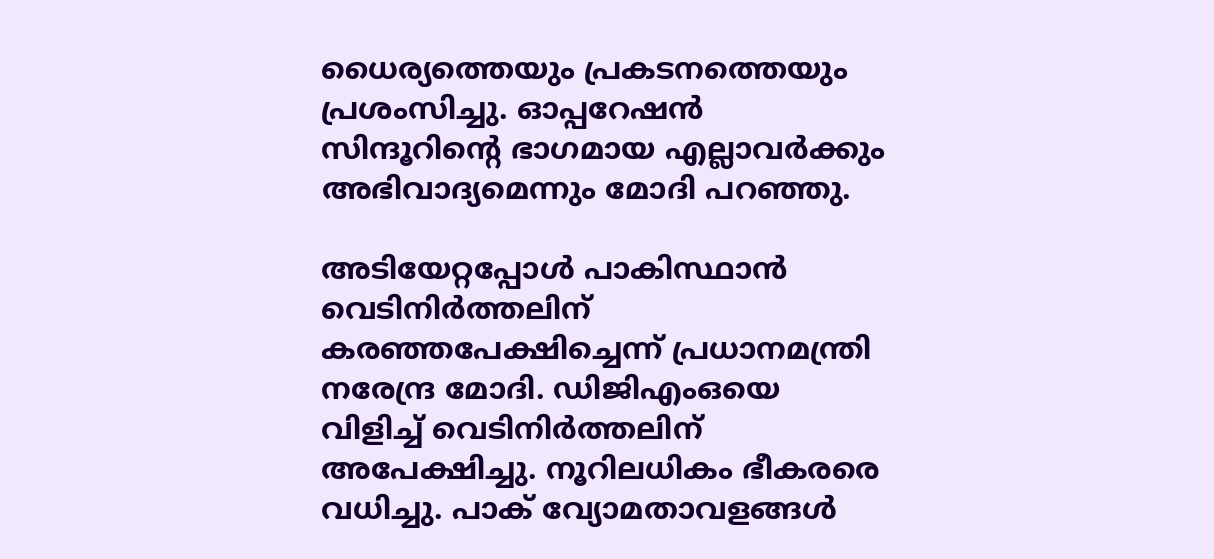ധൈര്യത്തെയും പ്രകടനത്തെയും പ്രശംസിച്ചു. ഓപ്പറേഷന്‍ സിന്ദൂറിന്റെ ഭാഗമായ എല്ലാവര്‍ക്കും അഭിവാദ്യമെന്നും മോദി പറഞ്ഞു.

അടിയേറ്റപ്പോള്‍ പാകിസ്ഥാന്‍ വെടിനിര്‍ത്തലിന് കരഞ്ഞപേക്ഷിച്ചെന്ന് പ്രധാനമന്ത്രി നരേന്ദ്ര മോദി. ഡിജിഎംഒയെ വിളിച്ച് വെടിനിര്‍ത്തലിന് അപേക്ഷിച്ചു. നൂറിലധികം ഭീകരരെ വധിച്ചു. പാക് വ്യോമതാവളങ്ങള്‍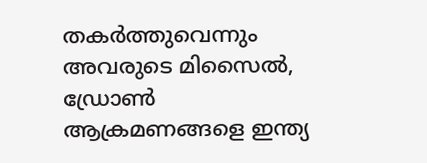തകര്‍ത്തുവെന്നും അവരുടെ മിസൈല്‍, ഡ്രോണ്‍ ആക്രമണങ്ങളെ ഇന്ത്യ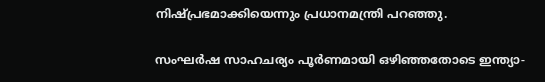നിഷ്പ്രഭമാക്കിയെന്നും പ്രധാനമന്ത്രി പറഞ്ഞു.

സംഘര്‍ഷ സാഹചര്യം പൂര്‍ണമായി ഒഴിഞ്ഞതോടെ ഇന്ത്യാ-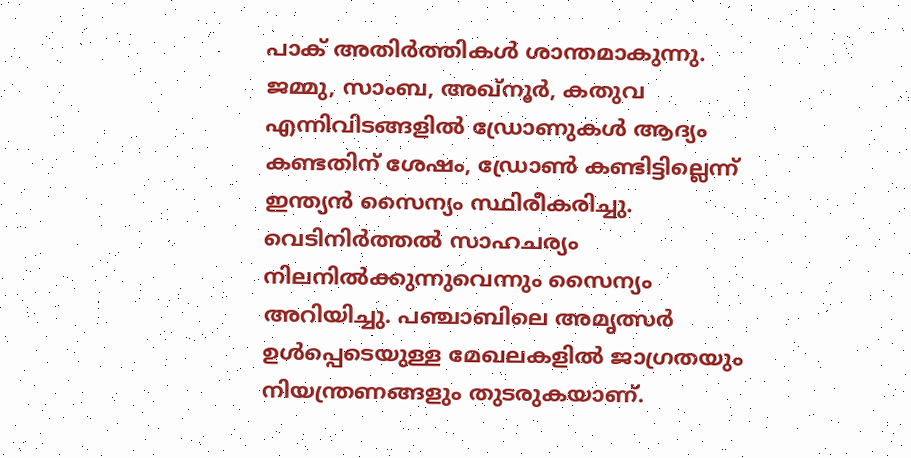പാക് അതിര്‍ത്തികള്‍ ശാന്തമാകുന്നു. ജമ്മു, സാംബ, അഖ്നൂര്‍, കതുവ എന്നിവിടങ്ങളില്‍ ഡ്രോണുകള്‍ ആദ്യം കണ്ടതിന് ശേഷം, ഡ്രോണ്‍ കണ്ടിട്ടില്ലെന്ന് ഇന്ത്യന്‍ സൈന്യം സ്ഥിരീകരിച്ചു. വെടിനിര്‍ത്തല്‍ സാഹചര്യം നിലനില്‍ക്കുന്നുവെന്നും സൈന്യം അറിയിച്ചു. പഞ്ചാബിലെ അമൃത്സര്‍ ഉള്‍പ്പെടെയുള്ള മേഖലകളില്‍ ജാഗ്രതയും നിയന്ത്രണങ്ങളും തുടരുകയാണ്.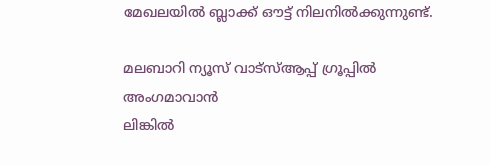മേഖലയില്‍ ബ്ലാക്ക് ഔട്ട് നിലനില്‍ക്കുന്നുണ്ട്.

മലബാറി ന്യൂസ് വാട്‌സ്ആപ്പ് ഗ്രൂപ്പില്‍ അംഗമാവാന്‍
ലിങ്കില്‍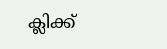ക്ലിക്ക്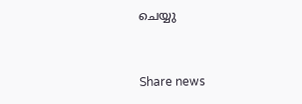ചെയ്യു


Share news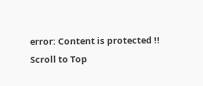error: Content is protected !!
Scroll to Top